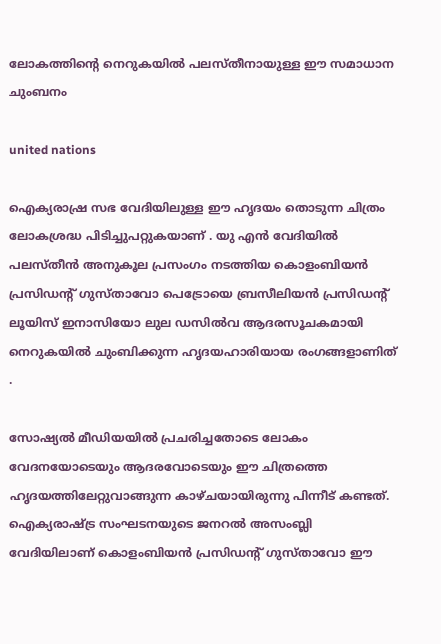ലോകത്തിന്റെ നെറുകയിൽ പലസ്തീനായുള്ള ഈ സമാധാന ചുംബനം

united nations

ഐക്യരാഷ്ര സഭ വേദിയിലുള്ള ഈ ഹൃദയം തൊടുന്ന ചിത്രം ലോകശ്രദ്ധ പിടിച്ചുപറ്റുകയാണ് . യു എൻ വേദിയിൽ പലസ്തീൻ അനുകൂല പ്രസംഗം നടത്തിയ കൊളംബിയൻ പ്രസിഡന്റ് ഗുസ്താവോ പെട്രോയെ ബ്രസീലിയൻ പ്രസിഡന്റ് ലൂയിസ് ഇനാസിയോ ലുല ഡസിൽവ ആദരസൂചകമായി നെറുകയിൽ ചുംബിക്കുന്ന ഹൃദയഹാരിയായ രംഗങ്ങളാണിത് .

സോഷ്യൽ മീഡിയയിൽ പ്രചരിച്ചതോടെ ലോകം വേദനയോടെയും ആദരവോടെയും ഈ ചിത്രത്തെ ഹൃദയത്തിലേറ്റുവാങ്ങുന്ന കാഴ്ചയായിരുന്നു പിന്നീട് കണ്ടത്. ഐക്യരാഷ്ട്ര സംഘടനയുടെ ജനറൽ അസംബ്ലി വേദിയിലാണ് കൊളംബിയൻ പ്രസിഡന്റ് ഗുസ്താവോ ഈ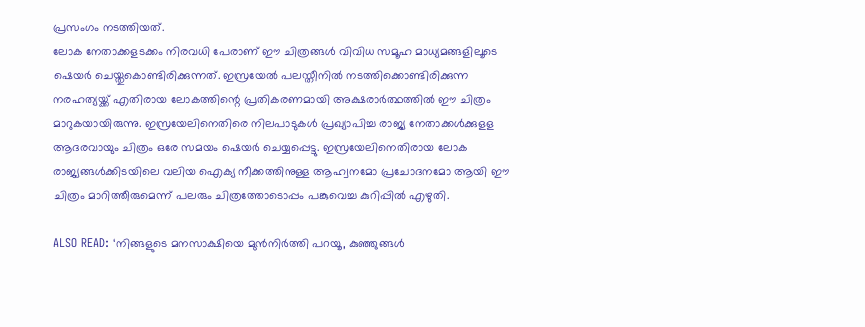പ്രസംഗം നടത്തിയത്.
ലോക നേതാക്കളടക്കം നിരവധി പേരാണ് ഈ ചിത്രങ്ങൾ വിവിധ സമൂഹ മാധ്യമങ്ങളിലൂടെ ഷെയർ ചെയ്തുകൊണ്ടിരിക്കുന്നത്. ഇസ്രയേൽ പലസ്തീനിൽ നടത്തിക്കൊണ്ടിരിക്കുന്ന നരഹത്യയ്ക്ക് എതിരായ ലോകത്തിന്റെ പ്രതികരണമായി അക്ഷരാർത്ഥത്തിൽ ഈ ചിത്രം മാറുകയായിരുന്നു. ഇസ്രയേലിനെതിരെ നിലപാടുകൾ പ്രഖ്യാപിച്ച രാജ്യ നേതാക്കൾക്കുളള ആദരവായും ചിത്രം ഒരേ സമയം ഷെയർ ചെയ്യപ്പെട്ടു. ഇസ്രയേലിനെതിരായ ലോക രാജ്യങ്ങൾക്കിടയിലെ വലിയ ഐക്യ നീക്കത്തിനുള്ള ആഹ്വനമോ പ്രചോദനമോ ആയി ഈ ചിത്രം മാറിത്തീരുമെന്ന് പലരും ചിത്രത്തോടൊപ്പം പങ്കുവെച്ച കുറിപ്പിൽ എഴുതി.

ALSO READ: ‘നിങ്ങളുടെ മനസാക്ഷിയെ മുന്‍നിര്‍ത്തി പറയൂ, കുഞ്ഞുങ്ങള്‍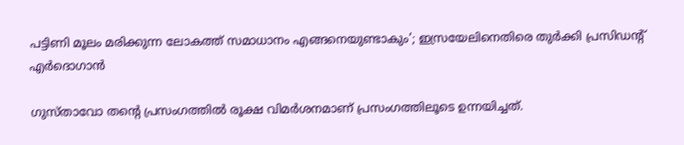പട്ടിണി മൂലം മരിക്കുന്ന ലോകത്ത് സമാധാനം എങ്ങനെയുണ്ടാകും’; ഇസ്രയേലിനെതിരെ തുര്‍ക്കി പ്രസിഡന്റ് എര്‍ദൊഗാന്‍

ഗുസ്താവോ തന്റെ പ്രസംഗത്തിൽ രൂക്ഷ വിമർശനമാണ് പ്രസംഗത്തിലൂടെ ഉന്നയിച്ചത്.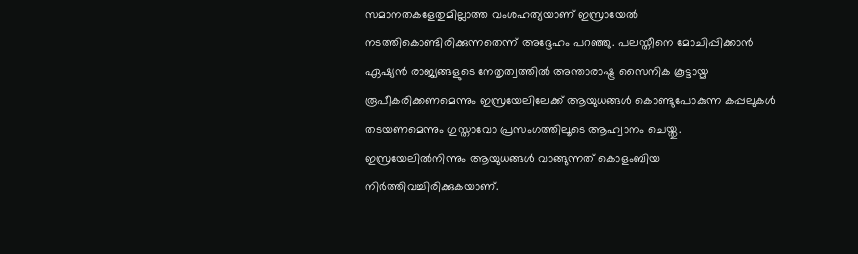സമാനതകളേതുമില്ലാത്ത വംശഹത്യയാണ് ഇസ്രായേൽ നടത്തികൊണ്ടിരിക്കുന്നതെന്ന് അദ്ദേഹം പറഞ്ഞു. പലസ്തീനെ മോചിപ്പിക്കാൻ ഏഷ്യൻ രാജ്യങ്ങളുടെ നേതൃത്വത്തിൽ അന്താരാഷ്ട്ര സൈനിക കൂട്ടായ്മ രൂപീകരിക്കണമെന്നും ഇസ്രയേലിലേക്ക് ആയുധങ്ങൾ കൊണ്ടുപോകുന്ന കപ്പലുകൾ തടയണമെന്നും ഗുസ്താവോ പ്രസംഗത്തിലൂടെ ആഹ്വാനം ചെയ്തു. ഇസ്രയേലിൽനിന്നും ആയുധങ്ങൾ വാങ്ങുന്നത് കൊളംബിയ നിർത്തിവച്ചിരിക്കുകയാണ്.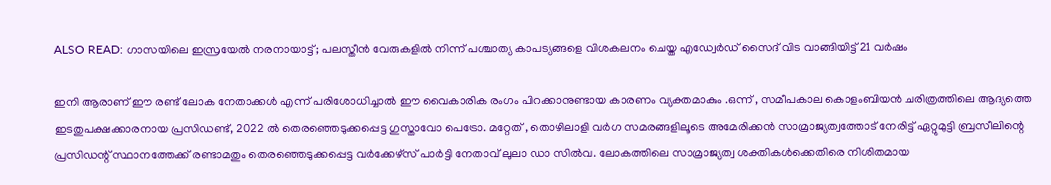ALSO READ: ഗാസയിലെ ഇസ്രയേല്‍ നരനായാട്ട്; പലസ്തീന്‍ വേരുകളില്‍ നിന്ന് പശ്ചാത്യ കാപട്യങ്ങളെ വിശകലനം ചെയ്ത എഡ്വേര്‍ഡ് സൈദ് വിട വാങ്ങിയിട്ട് 21 വര്‍ഷം

ഇനി ആരാണ് ഈ രണ്ട് ലോക നേതാക്കൾ എന്ന് പരിശോധിച്ചാൽ ഈ വൈകാരിക രംഗം പിറക്കാനുണ്ടായ കാരണം വ്യക്തമാകും .ഒന്ന് , സമീപകാല കൊളംബിയൻ ചരിത്രത്തിലെ ആദ്യത്തെ ഇടതുപക്ഷക്കാരനായ പ്രസിഡണ്ട്, 2022 ൽ തെരഞ്ഞെടുക്കപ്പെട്ട ഗുസ്താവോ പെട്രോ. മറ്റേത് , തൊഴിലാളി വർഗ സമരങ്ങളിലൂടെ അമേരിക്കൻ സാമ്രാജ്യത്വത്തോട് നേരിട്ട് ഏറ്റുമുട്ടി ബ്രസീലിന്റെ പ്രസിഡന്റ് സ്ഥാനത്തേക്ക് രണ്ടാമതും തെരഞ്ഞെടുക്കപ്പെട്ട വർക്കേഴ്സ് പാർട്ടി നേതാവ് ലുലാ ഡാ സിൽവ. ലോകത്തിലെ സാമ്രാജ്യത്വ ശക്തികൾക്കെതിരെ നിശിതമായ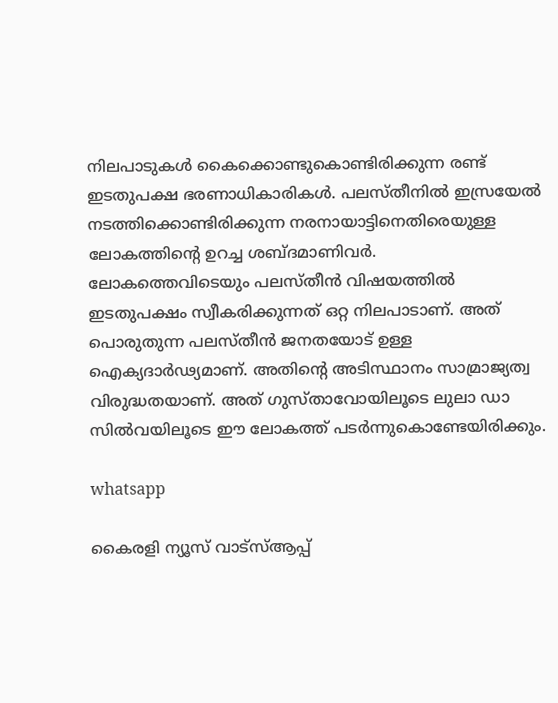നിലപാടുകൾ കൈക്കൊണ്ടുകൊണ്ടിരിക്കുന്ന രണ്ട് ഇടതുപക്ഷ ഭരണാധികാരികൾ. പലസ്തീനിൽ ഇസ്രയേൽ നടത്തിക്കൊണ്ടിരിക്കുന്ന നരനായാട്ടിനെതിരെയുള്ള ലോകത്തിന്റെ ഉറച്ച ശബ്ദമാണിവർ.
ലോകത്തെവിടെയും പലസ്തീൻ വിഷയത്തിൽ ഇടതുപക്ഷം സ്വീകരിക്കുന്നത് ഒറ്റ നിലപാടാണ്. അത് പൊരുതുന്ന പലസ്തീൻ ജനതയോട് ഉള്ള ഐക്യദാർഢ്യമാണ്. അതിന്റെ അടിസ്ഥാനം സാമ്രാജ്യത്വ വിരുദ്ധതയാണ്. അത് ഗുസ്താവോയിലൂടെ ലുലാ ഡാ സിൽവയിലൂടെ ഈ ലോകത്ത് പടർന്നുകൊണ്ടേയിരിക്കും.

whatsapp

കൈരളി ന്യൂസ് വാട്‌സ്ആപ്പ്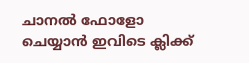ചാനല്‍ ഫോളോ ചെയ്യാന്‍ ഇവിടെ ക്ലിക്ക്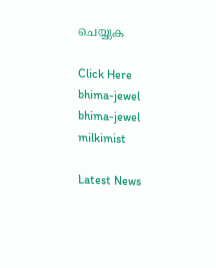ചെയ്യുക

Click Here
bhima-jewel
bhima-jewel
milkimist

Latest News